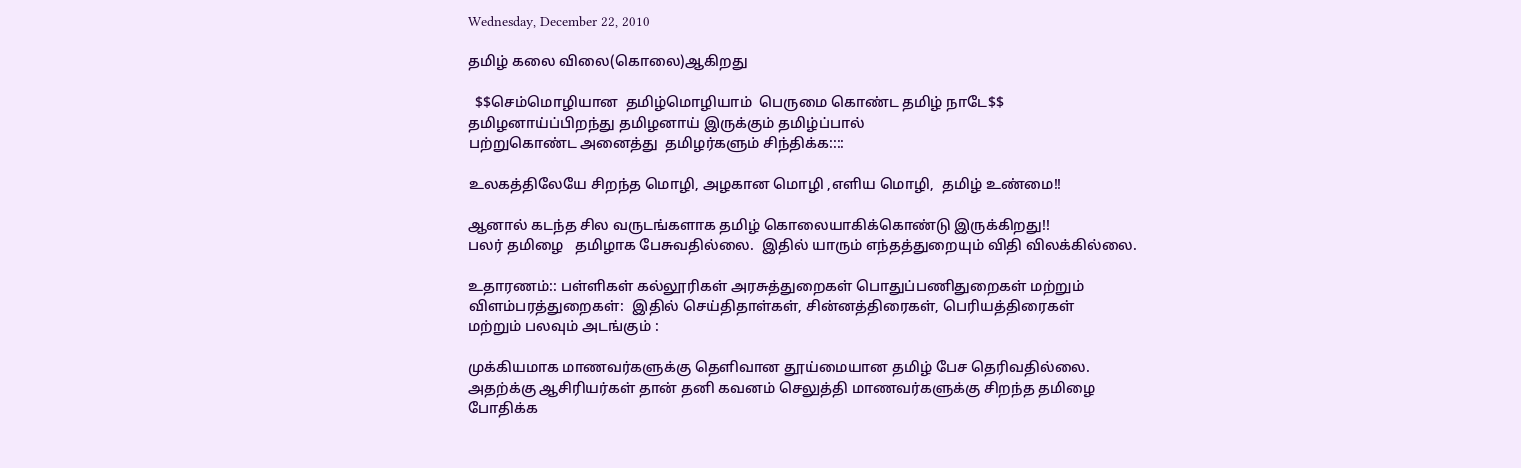Wednesday, December 22, 2010

தமிழ் கலை விலை(கொலை)ஆகிறது

  $$செம்மொழியான  தமிழ்மொழியாம்  பெருமை கொண்ட தமிழ் நாடே$$
தமிழனாய்ப்பிறந்து தமிழனாய் இருக்கும் தமிழ்ப்பால்
பற்றுகொண்ட அனைத்து  தமிழர்களும் சிந்திக்க::::

உலகத்திலேயே சிறந்த மொழி, அழகான மொழி ,எளிய மொழி,  தமிழ் உண்மை!!

ஆனால் கடந்த சில வருடங்களாக தமிழ் கொலையாகிக்கொண்டு இருக்கிறது!!
பலர் தமிழை   தமிழாக பேசுவதில்லை.  இதில் யாரும் எந்தத்துறையும் விதி விலக்கில்லை.

உதாரணம்:: பள்ளிகள் கல்லூரிகள் அரசுத்துறைகள் பொதுப்பணிதுறைகள் மற்றும்
விளம்பரத்துறைகள்:  இதில் செய்திதாள்கள், சின்னத்திரைகள், பெரியத்திரைகள்
மற்றும் பலவும் அடங்கும் :

முக்கியமாக மாணவர்களுக்கு தெளிவான தூய்மையான தமிழ் பேச தெரிவதில்லை.
அதற்க்கு ஆசிரியர்கள் தான் தனி கவனம் செலுத்தி மாணவர்களுக்கு சிறந்த தமிழை
போதிக்க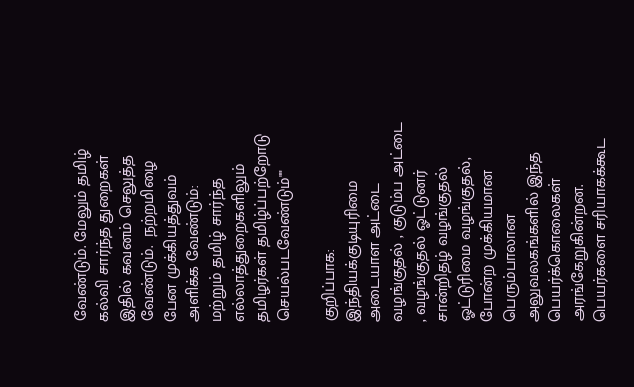வேண்டும். மேலும் தமிழ் கல்வி சார்ந்த துறைகள் இதில் கவனம் செலுத்த வேண்டும்.  நற்றமிழை பேன முக்கியத்துவம் அளிக்க வேண்டும்:
மற்றும் தமிழ் சார்ந்த எல்லாத்துறைகளிலும் தமிழர்கள் தமிழ்ப்பற்றோடு
செயல்படவேண்டும்""

குறிப்பாக: இந்தியக்குடியுரிமை அடையாள அட்டை வழங்குதல் , குடும்ப அட்டை , வழங்குதல் ஓட்டுனர் சான்றிதழ் வழங்குதல் ஓட்டுரிமை வழங்குதல், போன்ற முக்கியமான பெரும்பாலான அலுவலகங்களில் இந்த பெயர்க்கொலைகள்
அரங்கேறுகின்றன. பெயர்களை சரியாகக்கூட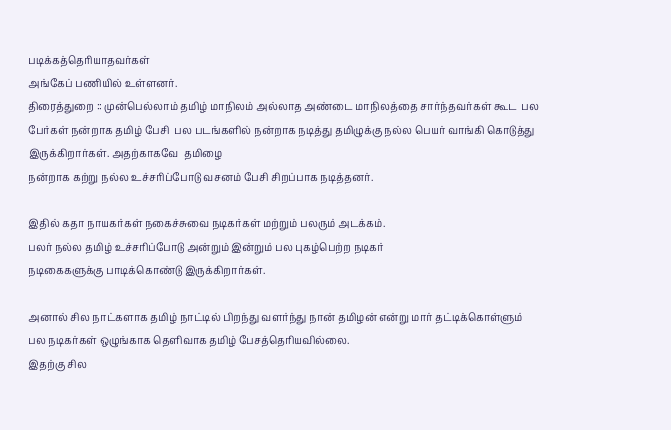படிக்கத்தெரியாதவர்கள்
அங்கேப் பணியில் உள்ளனர்.
திரைத்துறை :: முன்பெல்லாம் தமிழ் மாநிலம் அல்லாத அண்டை மாநிலத்தை சார்ந்தவர்கள் கூட  பல பேர்கள் நன்றாக தமிழ் பேசி  பல படங்களில் நன்றாக நடித்து தமிழுக்கு நல்ல பெயர் வாங்கி கொடுத்து இருக்கிறார்கள். அதற்காகவே  தமிழை
நன்றாக கற்று நல்ல உச்சரிப்போடு வசனம் பேசி சிறப்பாக நடித்தனர்.

இதில் கதா நாயகர்கள் நகைச்சுவை நடிகர்கள் மற்றும் பலரும் அடக்கம்.
பலர் நல்ல தமிழ் உச்சரிப்போடு அன்றும் இன்றும் பல புகழ்பெற்ற நடிகர்
நடிகைகளுக்கு பாடிக்கொண்டு இருக்கிறார்கள்.

அனால் சில நாட்களாக தமிழ் நாட்டில் பிறந்து வளர்ந்து நான் தமிழன் என்று மார் தட்டிக்கொள்ளும் பல நடிகர்கள் ஒழுங்காக தெளிவாக தமிழ் பேசத்தெரியவில்லை.
இதற்கு சில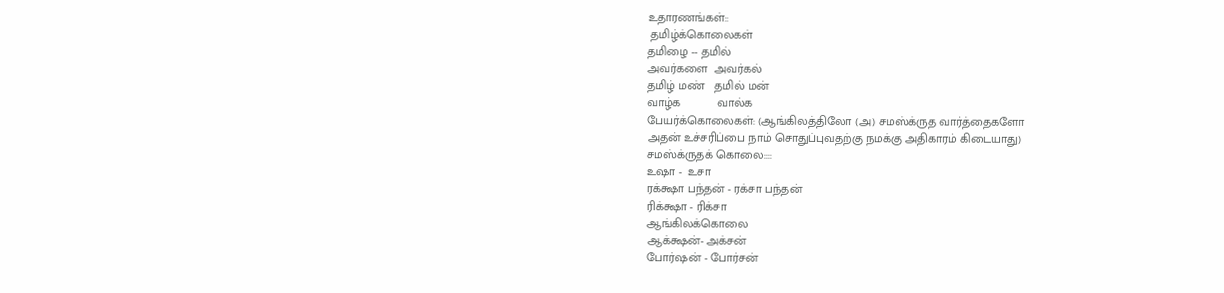உதாரணங்கள்::
 தமிழ்க்கொலைகள்
தமிழை -- தமில்
அவர்களை  அவர்கல்
தமிழ் மண்   தமில் மன்
வாழ்க           வால்க
பேயர்க்கொலைகள்: (ஆங்கிலத்திலோ (அ) சமஸ்க்ருத வார்த்தைகளோ
அதன் உச்சரிப்பை நாம் சொதுப்புவதற்கு நமக்கு அதிகாரம் கிடையாது)
சமஸ்க்ருதக் கொலை::::
உஷா -  உசா
ரக்க்ஷா பந்தன் - ரக்சா பந்தன்
ரிக்க்ஷா - ரிக்சா
ஆங்கிலக்கொலை
ஆக்க்ஷன்- அக்சன்
போர்ஷன் - போர்சன்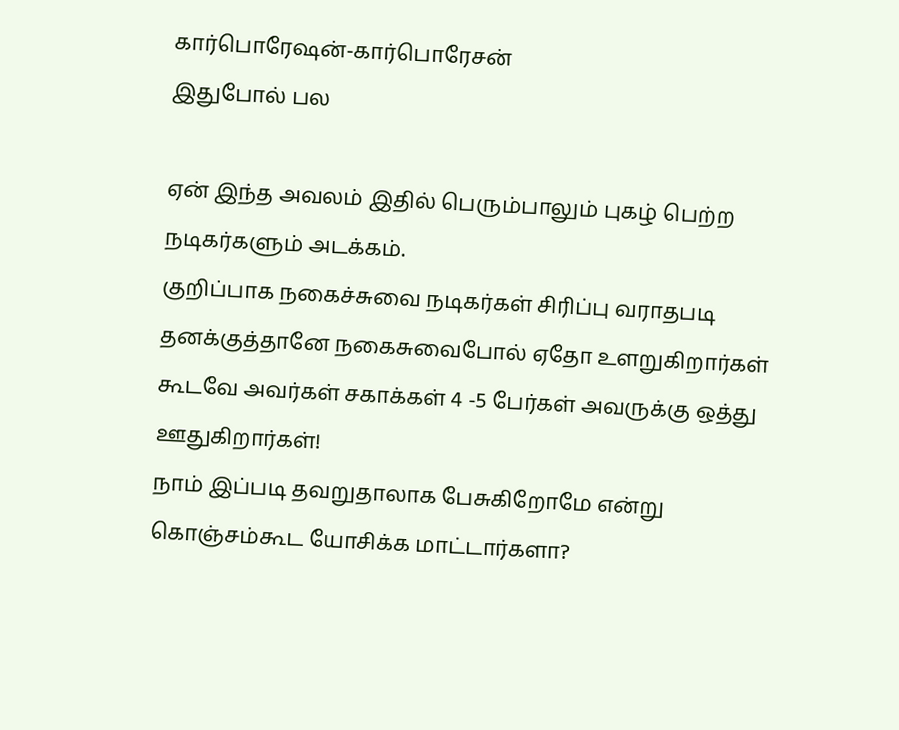கார்பொரேஷன்-கார்பொரேசன்
இதுபோல் பல

ஏன் இந்த அவலம் இதில் பெரும்பாலும் புகழ் பெற்ற நடிகர்களும் அடக்கம்.
குறிப்பாக நகைச்சுவை நடிகர்கள் சிரிப்பு வராதபடி தனக்குத்தானே நகைசுவைபோல் ஏதோ உளறுகிறார்கள் கூடவே அவர்கள் சகாக்கள் 4 -5 பேர்கள் அவருக்கு ஒத்து ஊதுகிறார்கள்!
நாம் இப்படி தவறுதாலாக பேசுகிறோமே என்று கொஞ்சம்கூட யோசிக்க மாட்டார்களா?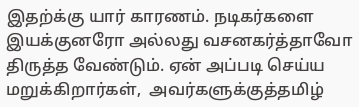இதற்க்கு யார் காரணம். நடிகர்களை இயக்குனரோ அல்லது வசனகர்த்தாவோ திருத்த வேண்டும். ஏன் அப்படி செய்ய மறுக்கிறார்கள்,  அவர்களுக்குத்தமிழ்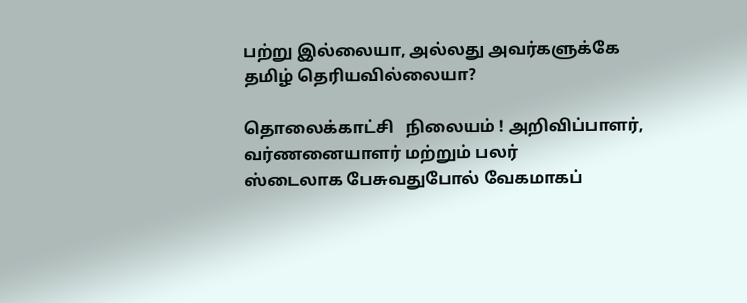பற்று இல்லையா, அல்லது அவர்களுக்கே தமிழ் தெரியவில்லையா?

தொலைக்காட்சி   நிலையம் ! அறிவிப்பாளர், வர்ணனையாளர் மற்றும் பலர்
ஸ்டைலாக பேசுவதுபோல் வேகமாகப்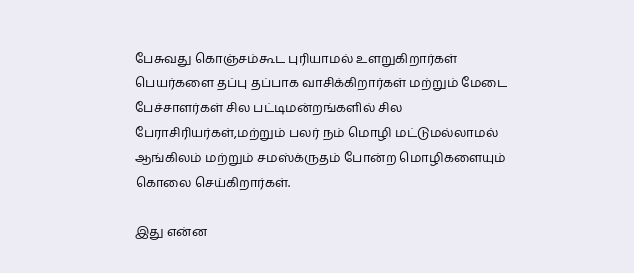பேசுவது கொஞ்சம்கூட புரியாமல் உளறுகிறார்கள் பெயர்களை தப்பு தப்பாக வாசிக்கிறார்கள் மற்றும் மேடை பேச்சாளர்கள் சில பட்டிமன்றங்களில் சில பேராசிரியர்கள்,மற்றும் பலர் நம் மொழி மட்டுமல்லாமல் ஆங்கிலம் மற்றும் சமஸ்க்ருதம் போன்ற மொழிகளையும் கொலை செய்கிறார்கள்.

இது என்ன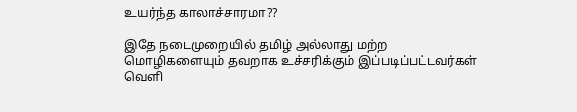உயர்ந்த காலாச்சாரமா??

இதே நடைமுறையில் தமிழ் அல்லாது மற்ற மொழிகளையும் தவறாக உச்சரிக்கும் இப்படிப்பட்டவர்கள் வெளி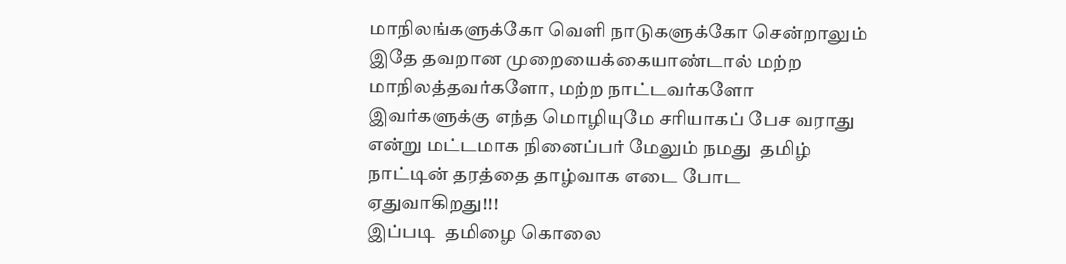மாநிலங்களுக்கோ வெளி நாடுகளுக்கோ சென்றாலும் இதே தவறான முறையைக்கையாண்டால் மற்ற மாநிலத்தவர்களோ, மற்ற நாட்டவர்களோ இவர்களுக்கு எந்த மொழியுமே சரியாகப் பேச வராது என்று மட்டமாக நினைப்பர் மேலும் நமது  தமிழ்  நாட்டின் தரத்தை தாழ்வாக எடை போட ஏதுவாகிறது!!!
இப்படி  தமிழை கொலை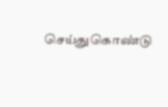செய்துகொண்டு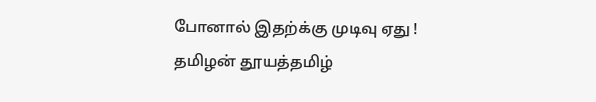போனால் இதற்க்கு முடிவு ஏது !
தமிழன் தூயத்தமிழ்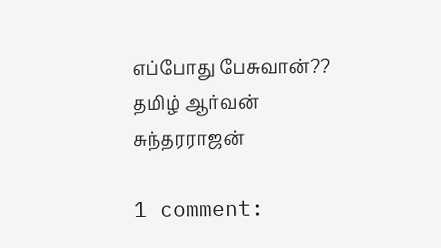எப்போது பேசுவான்??
தமிழ் ஆர்வன்
சுந்தரராஜன்

1 comment: